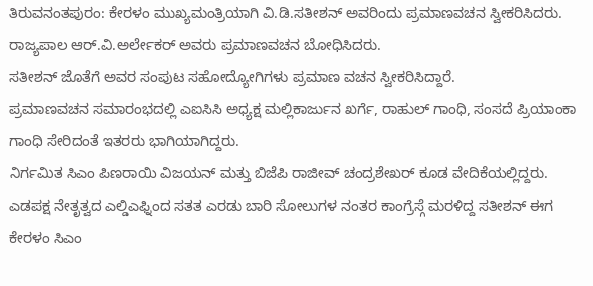ತಿರುವನಂತಪುರಂ: ಕೇರಳಂ ಮುಖ್ಯಮಂತ್ರಿಯಾಗಿ ವಿ.ಡಿ.ಸತೀಶನ್ ಅವರಿಂದು ಪ್ರಮಾಣವಚನ ಸ್ವೀಕರಿಸಿದರು. ರಾಜ್ಯಪಾಲ ಆರ್.ವಿ.ಅರ್ಲೇಕರ್ ಅವರು ಪ್ರಮಾಣವಚನ ಬೋಧಿಸಿದರು.
ಸತೀಶನ್ ಜೊತೆಗೆ ಅವರ ಸಂಪುಟ ಸಹೋದ್ಯೋಗಿಗಳು ಪ್ರಮಾಣ ವಚನ ಸ್ವೀಕರಿಸಿದ್ದಾರೆ.
ಪ್ರಮಾಣವಚನ ಸಮಾರಂಭದಲ್ಲಿ ಎಐಸಿಸಿ ಅಧ್ಯಕ್ಷ ಮಲ್ಲಿಕಾರ್ಜುನ ಖರ್ಗೆ, ರಾಹುಲ್ ಗಾಂಧಿ, ಸಂಸದೆ ಪ್ರಿಯಾಂಕಾ ಗಾಂಧಿ ಸೇರಿದಂತೆ ಇತರರು ಭಾಗಿಯಾಗಿದ್ದರು.
ನಿರ್ಗಮಿತ ಸಿಎಂ ಪಿಣರಾಯಿ ವಿಜಯನ್ ಮತ್ತು ಬಿಜೆಪಿ ರಾಜೀವ್ ಚಂದ್ರಶೇಖರ್ ಕೂಡ ವೇದಿಕೆಯಲ್ಲಿದ್ದರು. ಎಡಪಕ್ಷ ನೇತೃತ್ವದ ಎಲ್ಡಿಎಫ್ನಿಂದ ಸತತ ಎರಡು ಬಾರಿ ಸೋಲುಗಳ ನಂತರ ಕಾಂಗ್ರೆಸ್ಗೆ ಮರಳಿದ್ದ ಸತೀಶನ್ ಈಗ ಕೇರಳಂ ಸಿಎಂ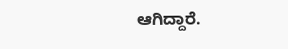ಆಗಿದ್ದಾರೆ.